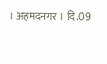। अहमदनगर । दि.09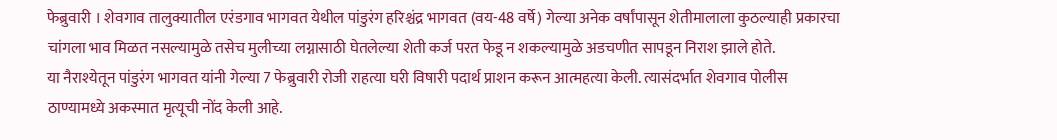फेब्रुवारी । शेवगाव तालुक्यातील एरंडगाव भागवत येथील पांडुरंग हरिश्चंद्र भागवत (वय-48 वर्षे) गेल्या अनेक वर्षांपासून शेतीमालाला कुठल्याही प्रकारचा चांगला भाव मिळत नसल्यामुळे तसेच मुलीच्या लग्नासाठी घेतलेल्या शेती कर्ज परत फेडू न शकल्यामुळे अडचणीत सापडून निराश झाले होते.
या नैराश्येतून पांडुरंग भागवत यांनी गेल्या 7 फेब्रुवारी रोजी राहत्या घरी विषारी पदार्थ प्राशन करून आत्महत्या केली. त्यासंदर्भात शेवगाव पोलीस ठाण्यामध्ये अकस्मात मृत्यूची नोंद केली आहे.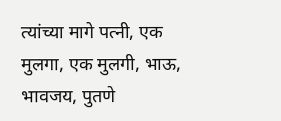त्यांच्या मागे पत्नी, एक मुलगा, एक मुलगी, भाऊ, भावजय, पुतणे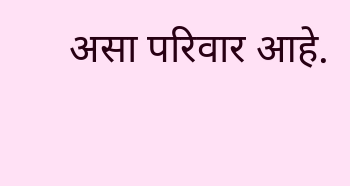असा परिवार आहे.